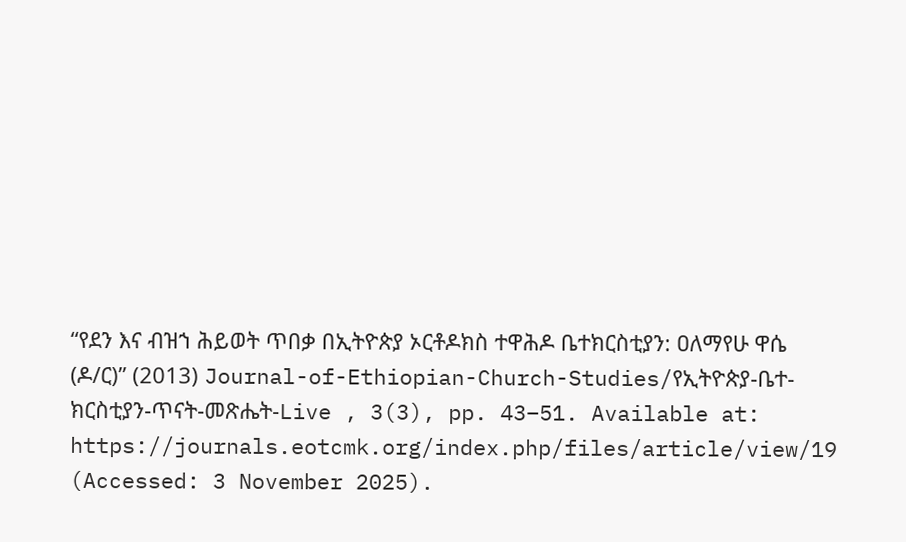“የደን እና ብዝኀ ሕይወት ጥበቃ በኢትዮጵያ ኦርቶዶክስ ተዋሕዶ ቤተክርስቲያን: ዐለማየሁ ዋሴ (ዶ/ር)” (2013) Journal-of-Ethiopian-Church-Studies/የኢትዮጵያ-ቤተ-ክርስቲያን-ጥናት-መጽሔት-Live , 3(3), pp. 43–51. Available at: https://journals.eotcmk.org/index.php/files/article/view/19 (Accessed: 3 November 2025).